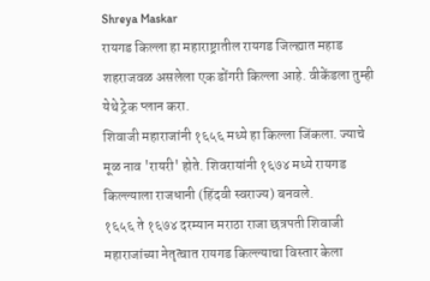Shreya Maskar
रायगड किल्ला हा महाराष्ट्रातील रायगड जिल्ह्यात महाड शहराजवळ असलेला एक डोंगरी किल्ला आहे. वीकेंडला तुम्ही येथे ट्रेक प्लान करा.
शिवाजी महाराजांनी १६५६ मध्ये हा किल्ला जिंकला. ज्याचे मूळ नाव 'रायरी' होते. शिवरायांनी १६७४ मध्ये रायगड किल्ल्याला राजधानी (हिंदवी स्वराज्य) बनवले.
१६५६ ते १६७४ दरम्यान मराठा राजा छत्रपती शिवाजी महाराजांच्या नेतृत्वात रायगड किल्ल्याचा विस्तार केला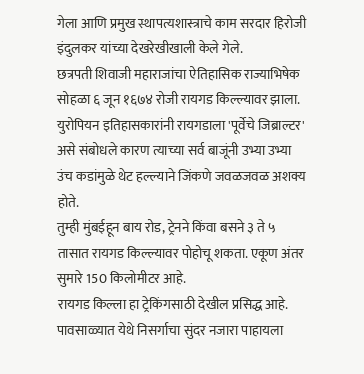गेला आणि प्रमुख स्थापत्यशास्त्राचे काम सरदार हिरोजी इंदुलकर यांच्या देखरेखीखाली केले गेले.
छत्रपती शिवाजी महाराजांचा ऐतिहासिक राज्याभिषेक सोहळा ६ जून १६७४ रोजी रायगड किल्ल्यावर झाला.
युरोपियन इतिहासकारांनी रायगडाला 'पूर्वेचे जिब्राल्टर' असे संबोधले कारण त्याच्या सर्व बाजूंनी उभ्या उभ्या उंच कडांमुळे थेट हल्ल्याने जिंकणे जवळजवळ अशक्य होते.
तुम्ही मुंबईहून बाय रोड, ट्रेनने किंवा बसने ३ ते ५ तासात रायगड किल्ल्यावर पोहोचू शकता. एकूण अंतर सुमारे 150 किलोमीटर आहे.
रायगड किल्ला हा ट्रेकिंगसाठी देखील प्रसिद्ध आहे. पावसाळ्यात येथे निसर्गाचा सुंदर नजारा पाहायला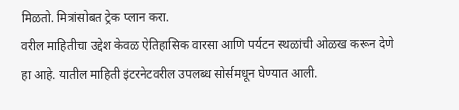मिळतो. मित्रांसोबत ट्रेक प्लान करा.
वरील माहितीचा उद्देश केवळ ऐतिहासिक वारसा आणि पर्यटन स्थळांची ओळख करून देणे हा आहे. यातील माहिती इंटरनेटवरील उपलब्ध सोर्समधून घेण्यात आली.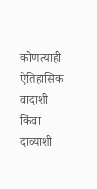कोणत्याही ऐतिहासिक वादाशी किंवा दाव्याशी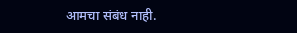आमचा संबंध नाही.